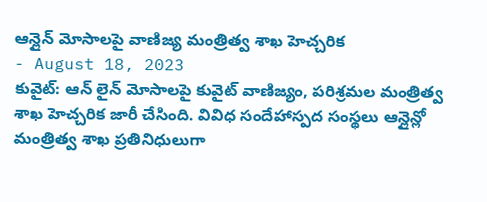ఆన్లైన్ మోసాలపై వాణిజ్య మంత్రిత్వ శాఖ హెచ్చరిక
- August 18, 2023
కువైట్: ఆన్ లైన్ మోసాలపై కువైట్ వాణిజ్యం, పరిశ్రమల మంత్రిత్వ శాఖ హెచ్చరిక జారీ చేసింది. వివిధ సందేహాస్పద సంస్థలు ఆన్లైన్లో మంత్రిత్వ శాఖ ప్రతినిధులుగా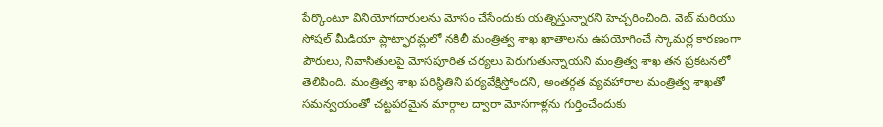పేర్కొంటూ వినియోగదారులను మోసం చేసేందుకు యత్నిస్తున్నారని హెచ్చరించింది. వెబ్ మరియు సోషల్ మీడియా ప్లాట్ఫారమ్లలో నకిలీ మంత్రిత్వ శాఖ ఖాతాలను ఉపయోగించే స్కామర్ల కారణంగా పౌరులు, నివాసితులపై మోసపూరిత చర్యలు పెరుగుతున్నాయని మంత్రిత్వ శాఖ తన ప్రకటనలో తెలిపింది. మంత్రిత్వ శాఖ పరిస్థితిని పర్యవేక్షిస్తోందని, అంతర్గత వ్యవహారాల మంత్రిత్వ శాఖతో సమన్వయంతో చట్టపరమైన మార్గాల ద్వారా మోసగాళ్లను గుర్తించేందుకు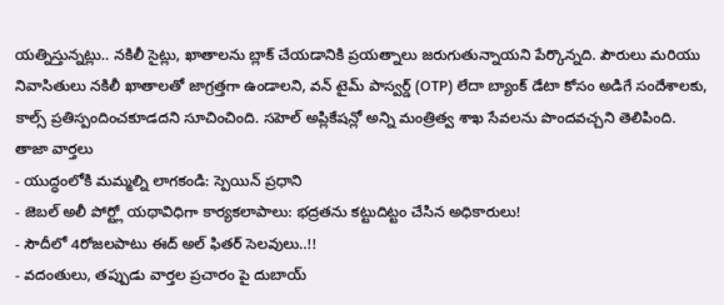యత్నిస్తున్నట్లు.. నకిలీ సైట్లు, ఖాతాలను బ్లాక్ చేయడానికి ప్రయత్నాలు జరుగుతున్నాయని పేర్కొన్నది. పౌరులు మరియు నివాసితులు నకిలీ ఖాతాలతో జాగ్రత్తగా ఉండాలని, వన్ టైమ్ పాస్వర్డ్ (OTP) లేదా బ్యాంక్ డేటా కోసం అడిగే సందేశాలకు, కాల్స్ ప్రతిస్పందించకూడదని సూచించింది. సహెల్ అప్లికేషన్లో అన్ని మంత్రిత్వ శాఖ సేవలను పొందవచ్చని తెలిపింది.
తాజా వార్తలు
- యుద్ధంలోకి మమ్మల్ని లాగకండి: స్పెయిన్ ప్రధాని
- జెబల్ అలీ పోర్ట్లో యథావిధిగా కార్యకలాపాలు: భద్రతను కట్టుదిట్టం చేసిన అధికారులు!
- సౌదీలో 4రోజలపాటు ఈద్ అల్ ఫితర్ సెలవులు..!!
- వదంతులు, తప్పుడు వార్తల ప్రచారం పై దుబాయ్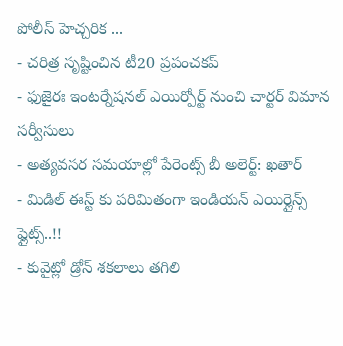పోలీస్ హెచ్చరిక ...
- చరిత్ర సృష్టించిన టీ20 ప్రపంచకప్
- ఫుజైరః ఇంటర్నేషనల్ ఎయిర్పోర్ట్ నుంచి చార్టర్ విమాన సర్వీసులు
- అత్యవసర సమయాల్లో పేరెంట్స్ బీ అలెర్ట్: ఖతార్
- మిడిల్ ఈస్ట్ కు పరిమితంగా ఇండియన్ ఎయిర్లైన్స్ ఫ్లైట్స్..!!
- కువైట్లో డ్రోన్ శకలాలు తగిలి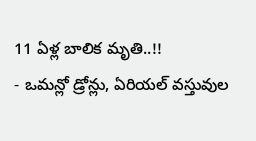11 ఏళ్ల బాలిక మృతి..!!
- ఒమన్లో డ్రోన్లు, ఏరియల్ వస్తువుల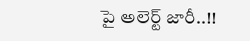పై అలెర్ట్ జారీ..!!